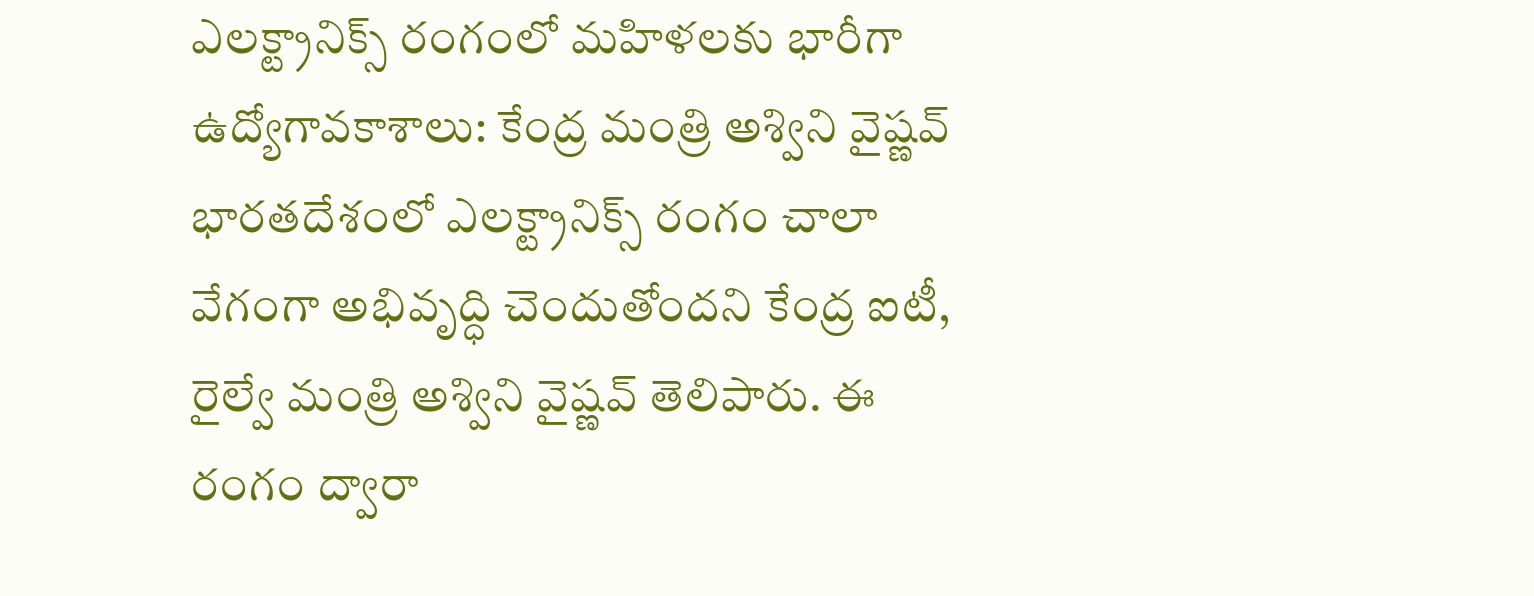ఎలక్ట్రానిక్స్ రంగంలో మహిళలకు భారీగా ఉద్యోగావకాశాలు: కేంద్ర మంత్రి అశ్విని వైష్ణవ్
భారతదేశంలో ఎలక్ట్రానిక్స్ రంగం చాలా వేగంగా అభివృద్ధి చెందుతోందని కేంద్ర ఐటీ, రైల్వే మంత్రి అశ్విని వైష్ణవ్ తెలిపారు. ఈ రంగం ద్వారా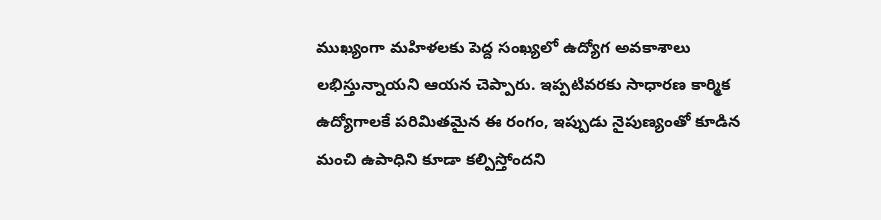ముఖ్యంగా మహిళలకు పెద్ద సంఖ్యలో ఉద్యోగ అవకాశాలు లభిస్తున్నాయని ఆయన చెప్పారు. ఇప్పటివరకు సాధారణ కార్మిక ఉద్యోగాలకే పరిమితమైన ఈ రంగం, ఇప్పుడు నైపుణ్యంతో కూడిన మంచి ఉపాధిని కూడా కల్పిస్తోందని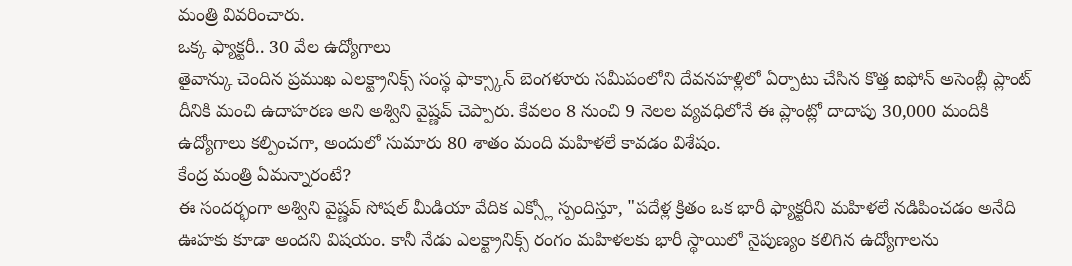మంత్రి వివరించారు.
ఒక్క ఫ్యాక్టరీ.. 30 వేల ఉద్యోగాలు
తైవాన్కు చెందిన ప్రముఖ ఎలక్ట్రానిక్స్ సంస్థ ఫాక్స్కాన్ బెంగళూరు సమీపంలోని దేవనహళ్లిలో ఏర్పాటు చేసిన కొత్త ఐఫోన్ అసెంబ్లీ ప్లాంట్ దీనికి మంచి ఉదాహరణ అని అశ్విని వైష్ణవ్ చెప్పారు. కేవలం 8 నుంచి 9 నెలల వ్యవధిలోనే ఈ ప్లాంట్లో దాదాపు 30,000 మందికి ఉద్యోగాలు కల్పించగా, అందులో సుమారు 80 శాతం మంది మహిళలే కావడం విశేషం.
కేంద్ర మంత్రి ఏమన్నారంటే?
ఈ సందర్భంగా అశ్విని వైష్ణవ్ సోషల్ మీడియా వేదిక ఎక్స్లో స్పందిస్తూ, "పదేళ్ల క్రితం ఒక భారీ ఫ్యాక్టరీని మహిళలే నడిపించడం అనేది ఊహకు కూడా అందని విషయం. కానీ నేడు ఎలక్ట్రానిక్స్ రంగం మహిళలకు భారీ స్థాయిలో నైపుణ్యం కలిగిన ఉద్యోగాలను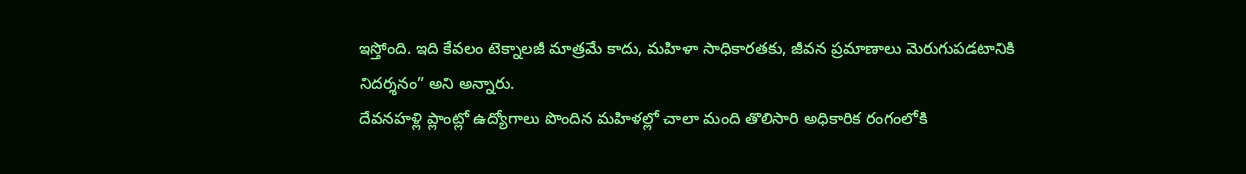ఇస్తోంది. ఇది కేవలం టెక్నాలజీ మాత్రమే కాదు, మహిళా సాధికారతకు, జీవన ప్రమాణాలు మెరుగుపడటానికి నిదర్శనం” అని అన్నారు.
దేవనహళ్లి ప్లాంట్లో ఉద్యోగాలు పొందిన మహిళల్లో చాలా మంది తొలిసారి అధికారిక రంగంలోకి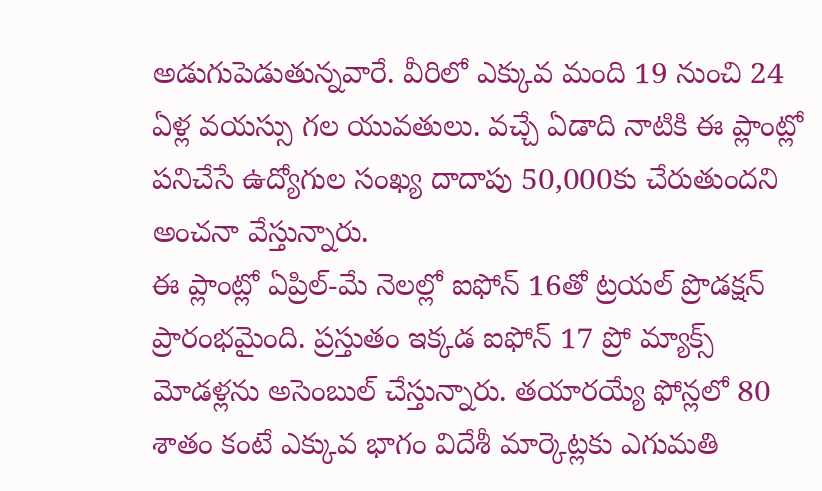అడుగుపెడుతున్నవారే. వీరిలో ఎక్కువ మంది 19 నుంచి 24 ఏళ్ల వయస్సు గల యువతులు. వచ్చే ఏడాది నాటికి ఈ ప్లాంట్లో పనిచేసే ఉద్యోగుల సంఖ్య దాదాపు 50,000కు చేరుతుందని అంచనా వేస్తున్నారు.
ఈ ప్లాంట్లో ఏప్రిల్-మే నెలల్లో ఐఫోన్ 16తో ట్రయల్ ప్రొడక్షన్ ప్రారంభమైంది. ప్రస్తుతం ఇక్కడ ఐఫోన్ 17 ప్రో మ్యాక్స్ మోడళ్లను అసెంబుల్ చేస్తున్నారు. తయారయ్యే ఫోన్లలో 80 శాతం కంటే ఎక్కువ భాగం విదేశీ మార్కెట్లకు ఎగుమతి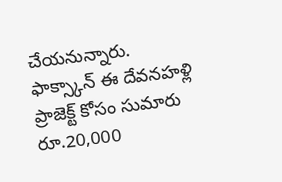చేయనున్నారు.
ఫాక్స్కాన్ ఈ దేవనహళ్లి ప్రాజెక్ట్ కోసం సుమారు రూ.20,000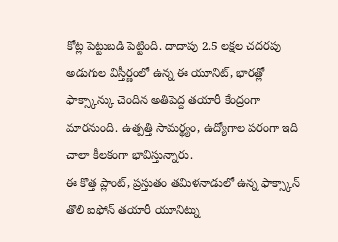కోట్ల పెట్టుబడి పెట్టింది. దాదాపు 2.5 లక్షల చదరపు అడుగుల విస్తీర్ణంలో ఉన్న ఈ యూనిట్, భారత్లో ఫాక్స్కాన్కు చెందిన అతిపెద్ద తయారీ కేంద్రంగా మారనుంది. ఉత్పత్తి సామర్థ్యం, ఉద్యోగాల పరంగా ఇది చాలా కీలకంగా భావిస్తున్నారు.
ఈ కొత్త ప్లాంట్, ప్రస్తుతం తమిళనాడులో ఉన్న ఫాక్స్కాన్ తొలి ఐఫోన్ తయారీ యూనిట్ను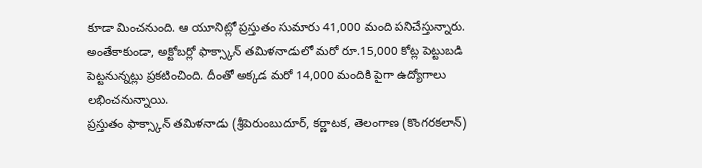కూడా మించనుంది. ఆ యూనిట్లో ప్రస్తుతం సుమారు 41,000 మంది పనిచేస్తున్నారు. అంతేకాకుండా, అక్టోబర్లో ఫాక్స్కాన్ తమిళనాడులో మరో రూ.15,000 కోట్ల పెట్టుబడి పెట్టనున్నట్లు ప్రకటించింది. దీంతో అక్కడ మరో 14,000 మందికి పైగా ఉద్యోగాలు లభించనున్నాయి.
ప్రస్తుతం ఫాక్స్కాన్ తమిళనాడు (శ్రీపెరుంబుదూర్, కర్ణాటక, తెలంగాణ (కొంగరకలాన్)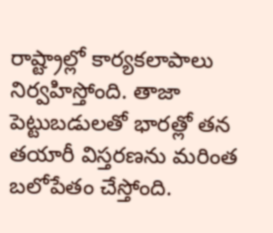రాష్ట్రాల్లో కార్యకలాపాలు నిర్వహిస్తోంది. తాజా పెట్టుబడులతో భారత్లో తన తయారీ విస్తరణను మరింత బలోపేతం చేస్తోంది.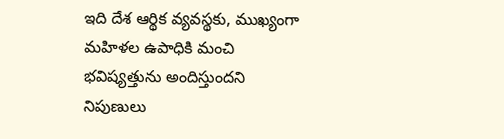ఇది దేశ ఆర్థిక వ్యవస్థకు, ముఖ్యంగా మహిళల ఉపాధికి మంచి భవిష్యత్తును అందిస్తుందని నిపుణులు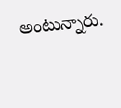అంటున్నారు.